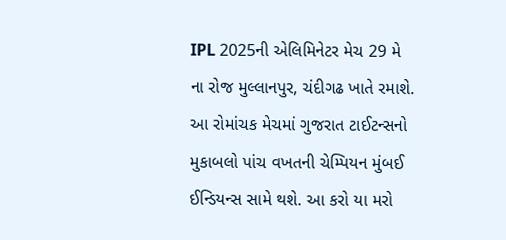IPL 2025ની એલિમિનેટર મેચ 29 મે ના રોજ મુલ્લાનપુર, ચંદીગઢ ખાતે રમાશે. આ રોમાંચક મેચમાં ગુજરાત ટાઈટન્સનો મુકાબલો પાંચ વખતની ચેમ્પિયન મુંબઈ ઈન્ડિયન્સ સામે થશે. આ કરો યા મરો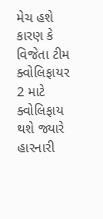મેચ હશે કારણ કે વિજેતા ટીમ ક્વોલિફાયર 2 માટે ક્વોલિફાય થશે જ્યારે હારનારી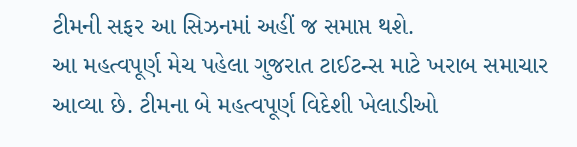ટીમની સફર આ સિઝનમાં અહીં જ સમાપ્ત થશે.
આ મહત્વપૂર્ણ મેચ પહેલા ગુજરાત ટાઈટન્સ માટે ખરાબ સમાચાર આવ્યા છે. ટીમના બે મહત્વપૂર્ણ વિદેશી ખેલાડીઓ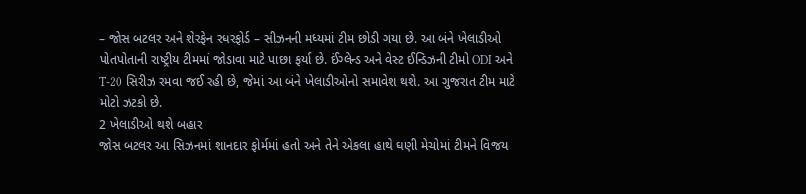– જોસ બટલર અને શેરફેન રધરફોર્ડ – સીઝનની મધ્યમાં ટીમ છોડી ગયા છે. આ બંને ખેલાડીઓ પોતપોતાની રાષ્ટ્રીય ટીમમાં જોડાવા માટે પાછા ફર્યા છે. ઈંગ્લેન્ડ અને વેસ્ટ ઈન્ડિઝની ટીમો ODI અને T-20 સિરીઝ રમવા જઈ રહી છે, જેમાં આ બંને ખેલાડીઓનો સમાવેશ થશે. આ ગુજરાત ટીમ માટે મોટો ઝટકો છે.
2 ખેલાડીઓ થશે બહાર
જોસ બટલર આ સિઝનમાં શાનદાર ફોર્મમાં હતો અને તેને એકલા હાથે ઘણી મેચોમાં ટીમને વિજય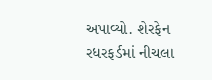અપાવ્યો. શેરફેન રધરફર્ડમાં નીચલા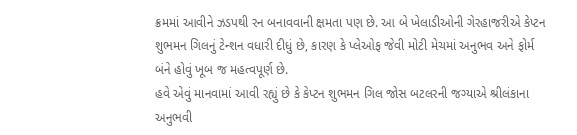ક્રમમાં આવીને ઝડપથી રન બનાવવાની ક્ષમતા પણ છે. આ બે ખેલાડીઓની ગેરહાજરીએ કેપ્ટન શુભમન ગિલનું ટેન્શન વધારી દીધું છે, કારણ કે પ્લેઓફ જેવી મોટી મેચમાં અનુભવ અને ફોર્મ બંને હોવું ખૂબ જ મહત્વપૂર્ણ છે.
હવે એવું માનવામાં આવી રહ્યું છે કે કેપ્ટન શુભમન ગિલ જોસ બટલરની જગ્યાએ શ્રીલંકાના અનુભવી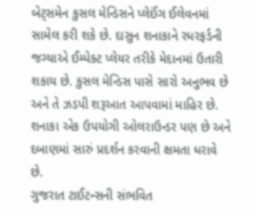બેટ્સમેન કુસલ મેન્ડિસને પ્લેઈંગ ઈલેવનમાં સામેલ કરી શકે છે. દાસુન શનાકાને રધરફર્ડની જગ્યાએ ઈમ્પેક્ટ પ્લેયર તરીકે મેદાનમાં ઉતારી શકાય છે. કુસલ મેન્ડિસ પાસે સારો અનુભવ છે અને તે ઝડપી શરૂઆત આપવામાં માહિર છે. શનાકા એક ઉપયોગી ઓલરાઉન્ડર પણ છે અને દબાણમાં સારું પ્રદર્શન કરવાની ક્ષમતા ધરાવે છે.
ગુજરાત ટાઈટન્સની સંભવિત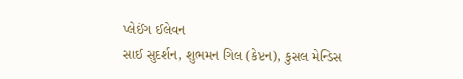પ્લેઈંગ ઈલેવન
સાઈ સુદર્શન, શુભમન ગિલ (કેપ્ટન), કુસલ મેન્ડિસ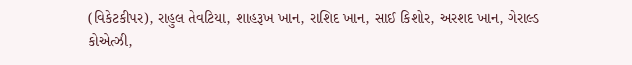(વિકેટકીપર), રાહુલ તેવટિયા, શાહરૂખ ખાન, રાશિદ ખાન, સાઈ કિશોર, અરશદ ખાન, ગેરાલ્ડ કોએત્ઝી,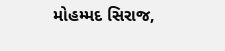મોહમ્મદ સિરાજ,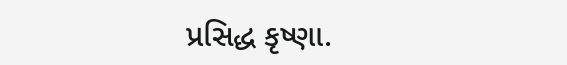પ્રસિદ્ધ કૃષ્ણા.